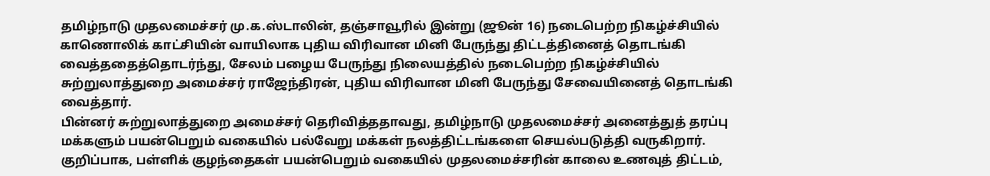தமிழ்நாடு முதலமைச்சர் மு.க.ஸ்டாலின், தஞ்சாவூரில் இன்று (ஜூன் 16) நடைபெற்ற நிகழ்ச்சியில் காணொலிக் காட்சியின் வாயிலாக புதிய விரிவான மினி பேருந்து திட்டத்தினைத் தொடங்கி வைத்ததைத்தொடர்ந்து, சேலம் பழைய பேருந்து நிலையத்தில் நடைபெற்ற நிகழ்ச்சியில் சுற்றுலாத்துறை அமைச்சர் ராஜேந்திரன், புதிய விரிவான மினி பேருந்து சேவையினைத் தொடங்கி வைத்தார்.
பின்னர் சுற்றுலாத்துறை அமைச்சர் தெரிவித்ததாவது, தமிழ்நாடு முதலமைச்சர் அனைத்துத் தரப்பு மக்களும் பயன்பெறும் வகையில் பல்வேறு மக்கள் நலத்திட்டங்களை செயல்படுத்தி வருகிறார். குறிப்பாக, பள்ளிக் குழந்தைகள் பயன்பெறும் வகையில் முதலமைச்சரின் காலை உணவுத் திட்டம்,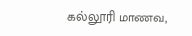கல்லூரி மாணவ,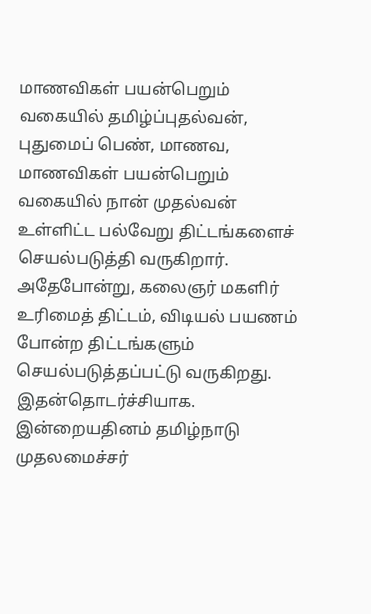மாணவிகள் பயன்பெறும் வகையில் தமிழ்ப்புதல்வன், புதுமைப் பெண், மாணவ, மாணவிகள் பயன்பெறும் வகையில் நான் முதல்வன் உள்ளிட்ட பல்வேறு திட்டங்களைச் செயல்படுத்தி வருகிறார்.
அதேபோன்று, கலைஞர் மகளிர் உரிமைத் திட்டம், விடியல் பயணம் போன்ற திட்டங்களும் செயல்படுத்தப்பட்டு வருகிறது. இதன்தொடர்ச்சியாக. இன்றையதினம் தமிழ்நாடு முதலமைச்சர்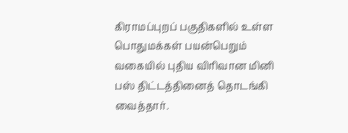கிராமப்புறப் பகுதிகளில் உள்ள பொதுமக்கள் பயன்பெறும் வகையில் புதிய விரிவான மினி பஸ் திட்டத்தினைத் தொடங்கி வைத்தார்.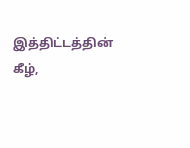இத்திட்டத்தின் கீழ்,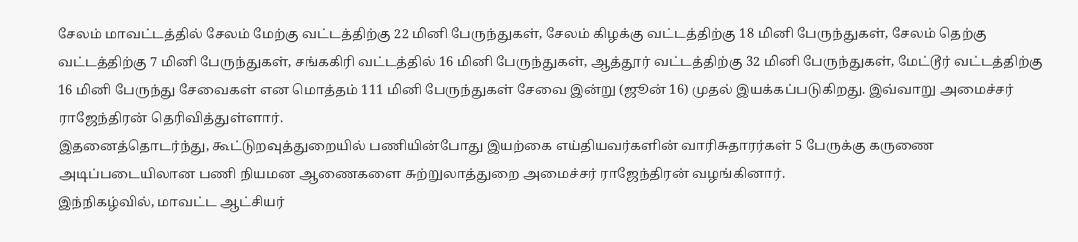சேலம் மாவட்டத்தில் சேலம் மேற்கு வட்டத்திற்கு 22 மினி பேருந்துகள், சேலம் கிழக்கு வட்டத்திற்கு 18 மினி பேருந்துகள், சேலம் தெற்கு வட்டத்திற்கு 7 மினி பேருந்துகள், சங்ககிரி வட்டத்தில் 16 மினி பேருந்துகள், ஆத்தூர் வட்டத்திற்கு 32 மினி பேருந்துகள், மேட்டூர் வட்டத்திற்கு 16 மினி பேருந்து சேவைகள் என மொத்தம் 111 மினி பேருந்துகள் சேவை இன்று (ஜூன் 16) முதல் இயக்கப்படுகிறது. இவ்வாறு அமைச்சர் ராஜேந்திரன் தெரிவித்துள்ளார்.
இதனைத்தொடர்ந்து, கூட்டுறவுத்துறையில் பணியின்போது இயற்கை எய்தியவர்களின் வாரிசுதாரர்கள் 5 பேருக்கு கருணை அடிப்படையிலான பணி நியமன ஆணைகளை சுற்றுலாத்துறை அமைச்சர் ராஜேந்திரன் வழங்கினார்.
இந்நிகழ்வில், மாவட்ட ஆட்சியர்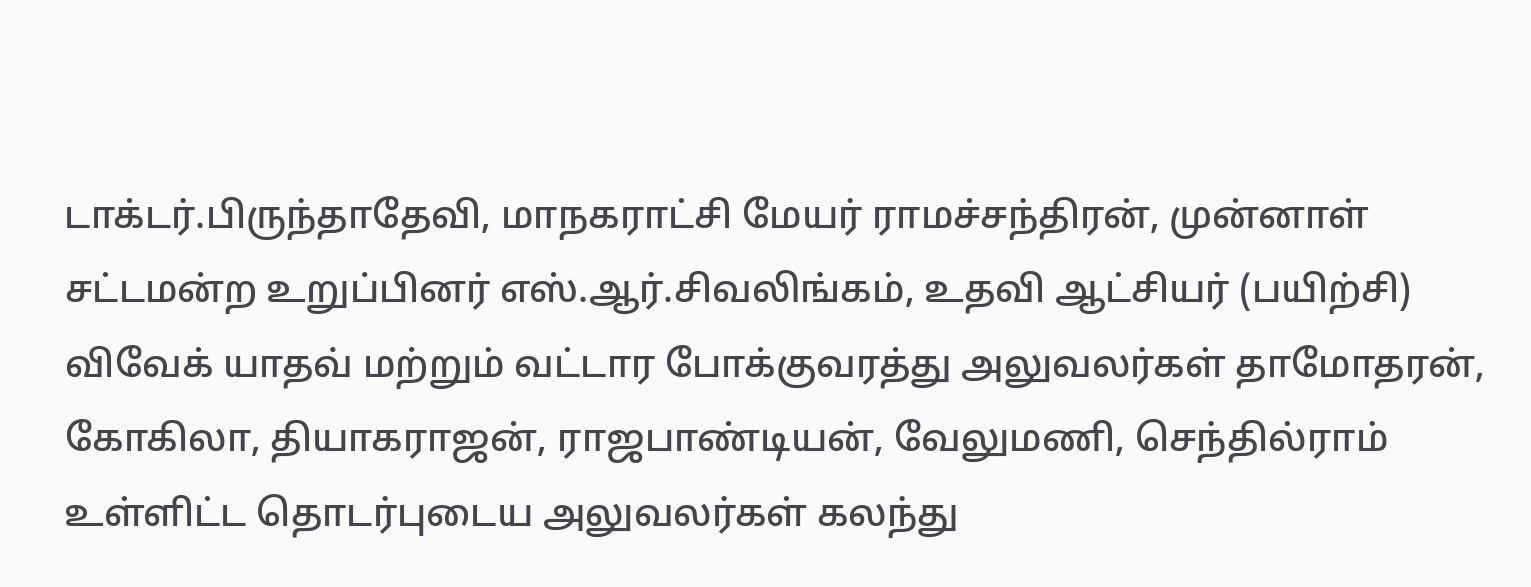டாக்டர்.பிருந்தாதேவி, மாநகராட்சி மேயர் ராமச்சந்திரன், முன்னாள் சட்டமன்ற உறுப்பினர் எஸ்.ஆர்.சிவலிங்கம், உதவி ஆட்சியர் (பயிற்சி) விவேக் யாதவ் மற்றும் வட்டார போக்குவரத்து அலுவலர்கள் தாமோதரன், கோகிலா, தியாகராஜன், ராஜபாண்டியன், வேலுமணி, செந்தில்ராம் உள்ளிட்ட தொடர்புடைய அலுவலர்கள் கலந்து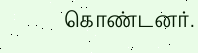கொண்டனர்.